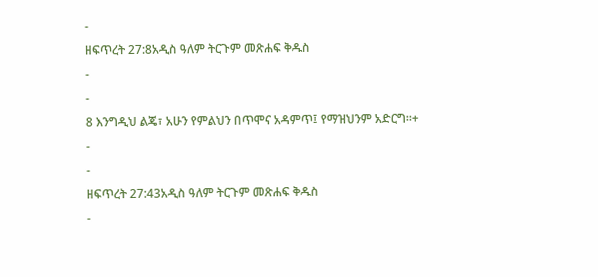-
ዘፍጥረት 27:8አዲስ ዓለም ትርጉም መጽሐፍ ቅዱስ
-
-
8 እንግዲህ ልጄ፣ አሁን የምልህን በጥሞና አዳምጥ፤ የማዝህንም አድርግ።+
-
-
ዘፍጥረት 27:43አዲስ ዓለም ትርጉም መጽሐፍ ቅዱስ
-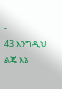-
43 እንግዲህ ልጄ እኔ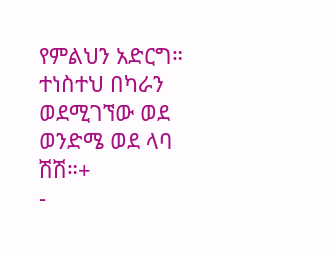የምልህን አድርግ። ተነስተህ በካራን ወደሚገኘው ወደ ወንድሜ ወደ ላባ ሽሽ።+
-